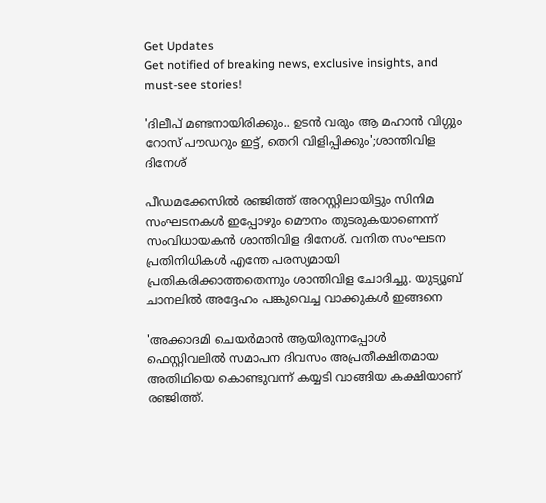Get Updates
Get notified of breaking news, exclusive insights, and must-see stories!

'ദിലീപ് മണ്ടനായിരിക്കും.. ഉടൻ വരും ആ മഹാൻ വിഗ്ഗും റോസ് പൗഡറും ഇട്ട്, തെറി വിളിപ്പിക്കും';ശാന്തിവിള ദിനേശ്

പീഡമക്കേസിൽ രഞ്ജിത്ത് അറസ്റ്റിലായിട്ടും സിനിമ സംഘടനകൾ ഇപ്പോഴും മൌനം തുടരുകയാണെന്ന് സംവിധായകൻ ശാന്തിവിള ദിനേശ്. വനിത സംഘടന പ്രതിനിധികൾ എന്തേ പരസ്യമായി പ്രതികരിക്കാത്തതെന്നും ശാന്തിവിള ചോദിച്ചു. യുട്യൂബ് ചാനലിൽ അദ്ദേഹം പങ്കുവെച്ച വാക്കുകൾ ഇങ്ങനെ

'അക്കാദമി ചെയർമാൻ ആയിരുന്നപ്പോൾ ഫെസ്റ്റിവലിൽ സമാപന ദിവസം അപ്രതീക്ഷിതമായ അതിഥിയെ കൊണ്ടുവന്ന് കയ്യടി വാങ്ങിയ കക്ഷിയാണ് രഞ്ജിത്ത്.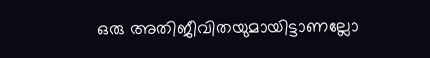ഒരു അതിജീവിതയുമായിട്ടാണല്ലോ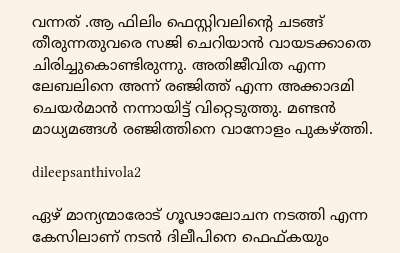വന്നത് .ആ ഫിലിം ഫെസ്റ്റിവലിന്റെ ചടങ്ങ് തീരുന്നതുവരെ സജി ചെറിയാൻ വായടക്കാതെ ചിരിച്ചുകൊണ്ടിരുന്നു. അതിജീവിത എന്ന ലേബലിനെ അന്ന് രഞ്ജിത്ത് എന്ന അക്കാദമി ചെയർമാൻ നന്നായിട്ട് വിറ്റെടുത്തു. മണ്ടൻ മാധ്യമങ്ങൾ രഞ്ജിത്തിനെ വാനോളം പുകഴ്ത്തി.

dileepsanthivola2

ഏഴ് മാന്യന്മാരോട് ഗൂഢാലോചന നടത്തി എന്ന കേസിലാണ് നടൻ ദിലീപിനെ ഫെഫ്കയും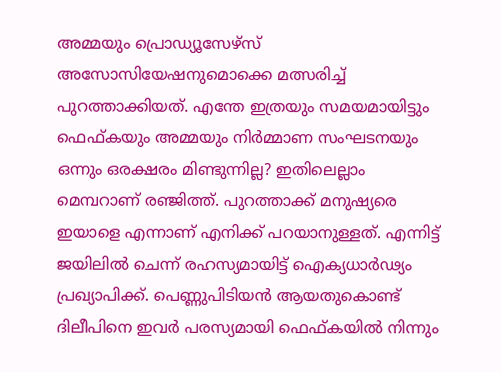അമ്മയും പ്രൊഡ്യൂസേഴ്സ് അസോസിയേഷനുമൊക്കെ മത്സരിച്ച് പുറത്താക്കിയത്. എന്തേ ഇത്രയും സമയമായിട്ടും ഫെഫ്കയും അമ്മയും നിർമ്മാണ സംഘടനയും ഒന്നും ഒരക്ഷരം മിണ്ടുന്നില്ല? ഇതിലെല്ലാം മെമ്പറാണ് രഞ്ജിത്ത്. പുറത്താക്ക് മനുഷ്യരെ ഇയാളെ എന്നാണ് എനിക്ക് പറയാനുള്ളത്. എന്നിട്ട് ജയിലിൽ ചെന്ന് രഹസ്യമായിട്ട് ഐക്യധാർഢ്യം പ്രഖ്യാപിക്ക്. പെണ്ണുപിടിയൻ ആയതുകൊണ്ട് ദിലീപിനെ ഇവർ പരസ്യമായി ഫെഫ്കയിൽ നിന്നും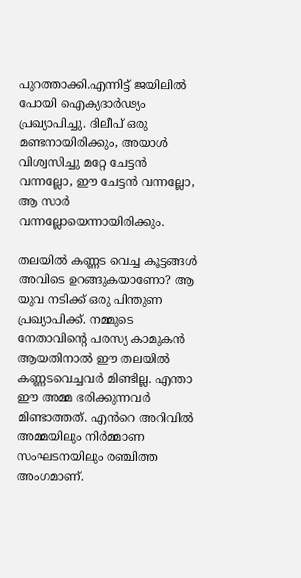പുറത്താക്കി.എന്നിട്ട് ജയിലിൽ പോയി ഐക്യദാർഢ്യം പ്രഖ്യാപിച്ചു. ദിലീപ് ഒരു മണ്ടനായിരിക്കും, അയാൾ വിശ്വസിച്ചു മറ്റേ ചേട്ടൻ വന്നല്ലോ, ഈ ചേട്ടൻ വന്നല്ലോ, ആ സാർ വന്നല്ലോയെന്നായിരിക്കും.

തലയിൽ കണ്ണട വെച്ച കൂട്ടങ്ങൾ അവിടെ ഉറങ്ങുകയാണോ? ആ യുവ നടിക്ക് ഒരു പിന്തുണ പ്രഖ്യാപിക്ക്. നമ്മുടെ നേതാവിന്റെ പരസ്യ കാമുകൻ ആയതിനാൽ ഈ തലയിൽ കണ്ണടവെച്ചവർ മിണ്ടില്ല. എന്താ ഈ അമ്മ ഭരിക്കുന്നവർ മിണ്ടാത്തത്. എൻറെ അറിവിൽ അമ്മയിലും നിർമ്മാണ സംഘടനയിലും രഞ്ചിത്ത അംഗമാണ്.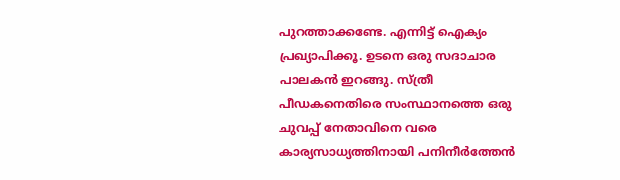പുറത്താക്കണ്ടേ. എന്നിട്ട് ഐക്യം പ്രഖ്യാപിക്കൂ. ഉടനെ ഒരു സദാചാര പാലകൻ ഇറങ്ങു. സ്ത്രീ പീഡകനെതിരെ സംസ്ഥാനത്തെ ഒരു ചുവപ്പ് നേതാവിനെ വരെ കാര്യസാധ്യത്തിനായി പനിനീർത്തേൻ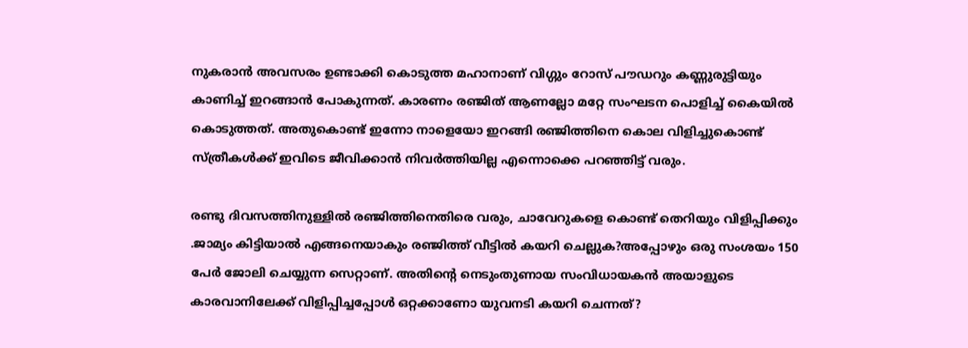നുകരാൻ അവസരം ഉണ്ടാക്കി കൊടുത്ത മഹാനാണ് വിഗ്ഗും റോസ് പൗഡറും കണ്ണുരുട്ടിയും കാണിച്ച് ഇറങ്ങാൻ പോകുന്നത്. കാരണം രഞ്ജിത് ആണല്ലോ മറ്റേ സംഘടന പൊളിച്ച് കൈയിൽ കൊടുത്തത്. അതുകൊണ്ട് ഇന്നോ നാളെയോ ഇറങ്ങി രഞ്ജിത്തിനെ കൊല വിളിച്ചുകൊണ്ട് സ്ത്രീകൾക്ക് ഇവിടെ ജീവിക്കാൻ നിവർത്തിയില്ല എന്നൊക്കെ പറഞ്ഞിട്ട് വരും.

രണ്ടു ദിവസത്തിനുള്ളിൽ രഞ്ജിത്തിനെതിരെ വരും, ചാവേറുകളെ കൊണ്ട് തെറിയും വിളിപ്പിക്കും .ജാമ്യം കിട്ടിയാൽ എങ്ങനെയാകും രഞ്ജിത്ത് വീട്ടിൽ കയറി ചെല്ലുക?അപ്പോഴും ഒരു സംശയം 150 പേർ ജോലി ചെയ്യുന്ന സെറ്റാണ്. അതിന്റെ നെടുംതുണായ സംവിധായകൻ അയാളുടെ കാരവാനിലേക്ക് വിളിപ്പിച്ചപ്പോൾ ഒറ്റക്കാണോ യുവനടി കയറി ചെന്നത്?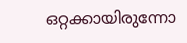ഒറ്റക്കായിരുന്നോ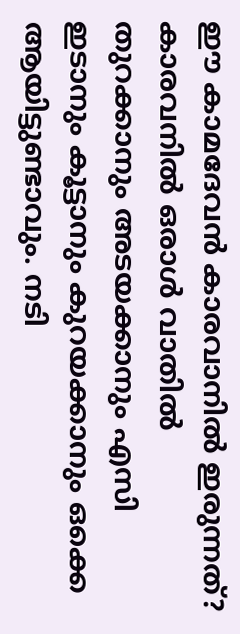ഈ കാമദേവൻ കാരവാനിൽ ഇരുന്നത്? കാരവനിൽ ഒരാൾ വാതിൽ തുറക്കാനും അടയക്കാനും എസി ഇടാനും കൂട്ടാനും കുറയക്കാനും ഒക്കെ ആയിട്ടുണ്ടാവും. നടി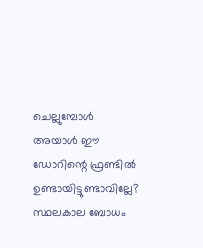ചെല്ലുമ്പോൾ അയാൾ ഈ ഡോറിന്റെ ഫ്രണ്ടിൽ ഉണ്ടായിട്ടുണ്ടാവില്ലേ? സ്ഥലകാല ബോധം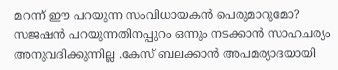മറന്ന് ഈ പറയുന്ന സംവിധായകൻ പെരുമാറുമോ? സജഷൻ പറയുന്നതിനപ്പുറം ഒന്നും നടക്കാൻ സാഹചര്യം അനുവദിക്കുന്നില്ല .കേസ് ബലക്കാൻ അപമര്യാദയായി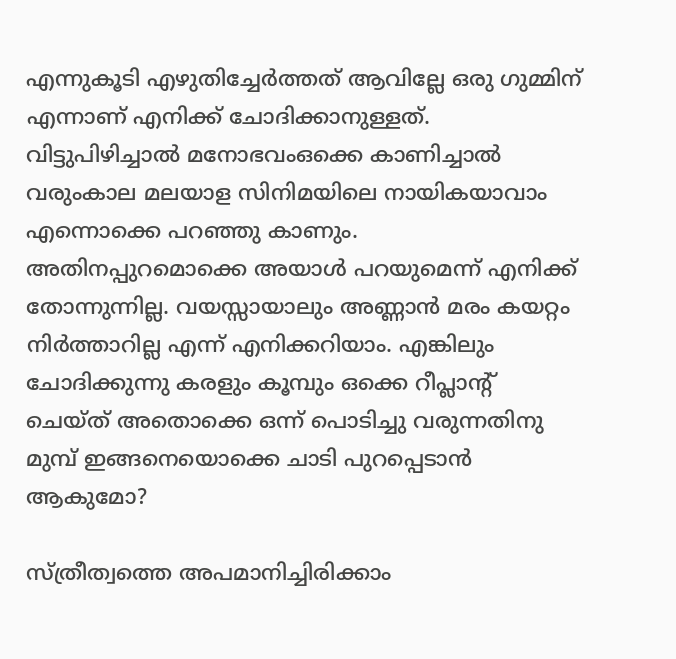എന്നുകൂടി എഴുതിച്ചേർത്തത് ആവില്ലേ ഒരു ഗുമ്മിന് എന്നാണ് എനിക്ക് ചോദിക്കാനുള്ളത്. വിട്ടുപിഴിച്ചാൽ മനോഭവംഒക്കെ കാണിച്ചാൽ വരുംകാല മലയാള സിനിമയിലെ നായികയാവാം എന്നൊക്കെ പറഞ്ഞു കാണും. അതിനപ്പുറമൊക്കെ അയാൾ പറയുമെന്ന് എനിക്ക് തോന്നുന്നില്ല. വയസ്സായാലും അണ്ണാൻ മരം കയറ്റം നിർത്താറില്ല എന്ന് എനിക്കറിയാം. എങ്കിലും ചോദിക്കുന്നു കരളും കൂമ്പും ഒക്കെ റീപ്ലാന്റ് ചെയ്ത് അതൊക്കെ ഒന്ന് പൊടിച്ചു വരുന്നതിനു മുമ്പ് ഇങ്ങനെയൊക്കെ ചാടി പുറപ്പെടാൻ ആകുമോ?

സ്ത്രീത്വത്തെ അപമാനിച്ചിരിക്കാം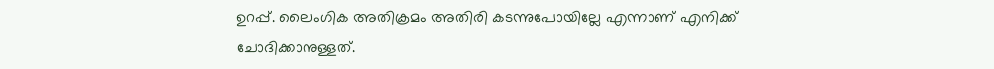ഉറപ്പ്. ലൈംഗിക അതിക്രമം അതിരി കടന്നുപോയില്ലേ എന്നാണ് എനിക്ക് ചോദിക്കാനുള്ളത്.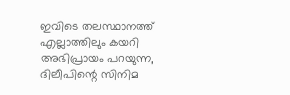ഇവിടെ തലസ്ഥാനത്ത് എല്ലാത്തിലും കയറി അഭിപ്രായം പറയുന്ന, ദിലീപിന്റെ സിനിമ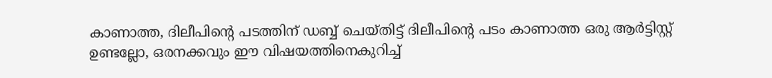കാണാത്ത, ദിലീപിന്റെ പടത്തിന് ഡബ്ബ് ചെയ്തിട്ട് ദിലീപിന്റെ പടം കാണാത്ത ഒരു ആർട്ടിസ്റ്റ് ഉണ്ടല്ലോ, ഒരനക്കവും ഈ വിഷയത്തിനെകുറിച്ച്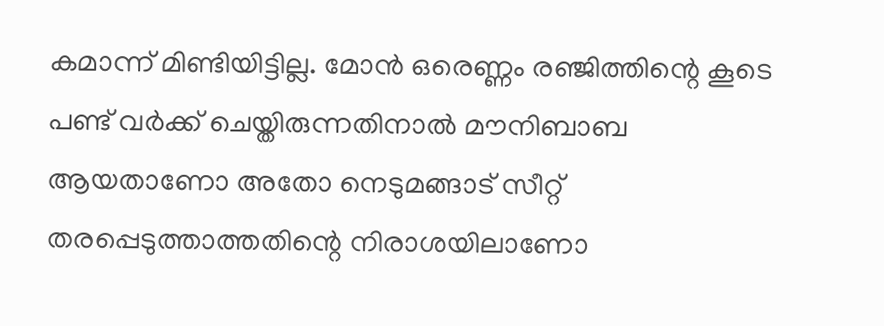കമാന്ന് മിണ്ടിയിട്ടില്ല. മോൻ ഒരെണ്ണം രഞ്ജിത്തിന്റെ കൂടെ പണ്ട് വർക്ക് ചെയ്തിരുന്നതിനാൽ മൗനിബാബ ആയതാണോ അതോ നെടുമങ്ങാട് സീറ്റ് തരപ്പെടുത്താത്തതിന്റെ നിരാശയിലാണോ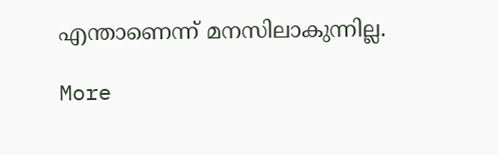എന്താണെന്ന് മനസിലാകുന്നില്ല.

More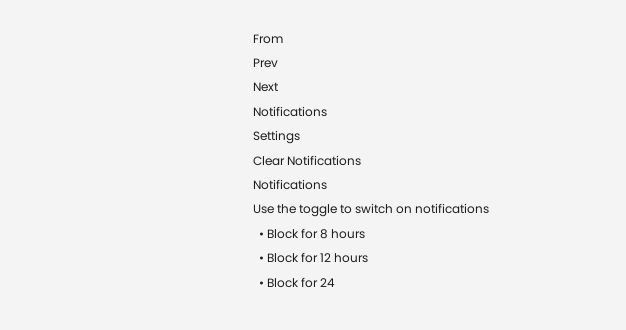From
Prev
Next
Notifications
Settings
Clear Notifications
Notifications
Use the toggle to switch on notifications
  • Block for 8 hours
  • Block for 12 hours
  • Block for 24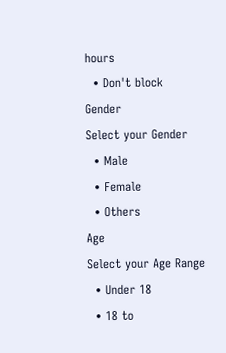hours
  • Don't block
Gender
Select your Gender
  • Male
  • Female
  • Others
Age
Select your Age Range
  • Under 18
  • 18 to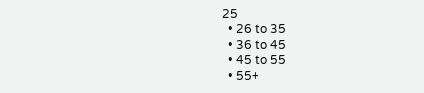25
  • 26 to 35
  • 36 to 45
  • 45 to 55
  • 55+